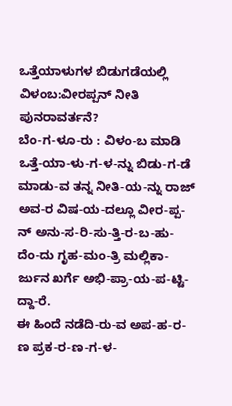ಒತ್ತೆಯಾಳುಗಳ ಬಿಡುಗಡೆಯಲ್ಲಿ ವಿಳಂಬ:ವೀರಪ್ಪನ್ ನೀತಿ ಪುನರಾವರ್ತನೆ?
ಬೆಂ-ಗ-ಳೂ-ರು : ವಿಳಂ-ಬ ಮಾಡಿ ಒತ್ತೆ-ಯಾ-ಳು-ಗ-ಳ-ನ್ನು ಬಿಡು-ಗ-ಡೆ ಮಾಡು-ವ ತನ್ನ ನೀತಿ-ಯ-ನ್ನು ರಾಜ್ ಅವ-ರ ವಿಷ-ಯ-ದಲ್ಲೂ ವೀರ-ಪ್ಪ-ನ್ ಅನು-ಸ-ರಿ-ಸು-ತ್ತಿ-ರ-ಬ-ಹು-ದೆಂ-ದು ಗೃಹ-ಮಂ-ತ್ರಿ ಮಲ್ಲಿಕಾ-ರ್ಜುನ ಖರ್ಗೆ ಅಭಿ-ಪ್ರಾ-ಯ-ಪ-ಟ್ಟಿ-ದ್ದಾ-ರೆ.
ಈ ಹಿಂದೆ ನಡೆದಿ-ರು-ವ ಅಪ-ಹ-ರ-ಣ ಪ್ರಕ-ರ-ಣ-ಗ-ಳ-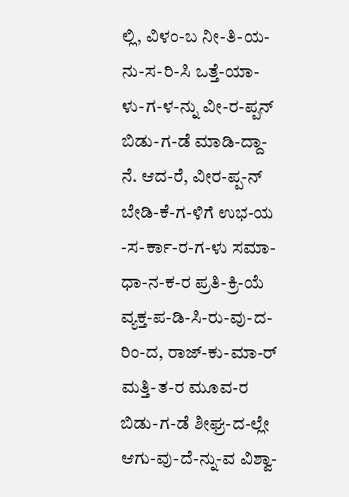ಲ್ಲಿ, ವಿಳಂ-ಬ ನೀ-ತಿ-ಯ-ನು-ಸ-ರಿ-ಸಿ ಒತ್ತೆ-ಯಾ-ಳು-ಗ-ಳ-ನ್ನು ವೀ-ರ-ಪ್ಪನ್ ಬಿಡು-ಗ-ಡೆ ಮಾಡಿ-ದ್ದಾ-ನೆ. ಆದ-ರೆ, ವೀರ-ಪ್ಪ-ನ್ ಬೇಡಿ-ಕೆ-ಗ-ಳಿಗೆ ಉಭ-ಯ -ಸ-ರ್ಕಾ-ರ-ಗ-ಳು ಸಮಾ-ಧಾ-ನ-ಕ-ರ ಪ್ರತಿ-ಕ್ರಿ-ಯೆ ವ್ಯಕ್ತ-ಪ-ಡಿ-ಸಿ-ರು-ವು-ದ-ರಿಂ-ದ, ರಾಜ್-ಕು-ಮಾ-ರ್ ಮತ್ತಿ-ತ-ರ ಮೂವ-ರ ಬಿಡು-ಗ-ಡೆ ಶೀಘ್ರ-ದ-ಲ್ಲೇ ಆಗು-ವು-ದೆ-ನ್ನು-ವ ವಿಶ್ವಾ-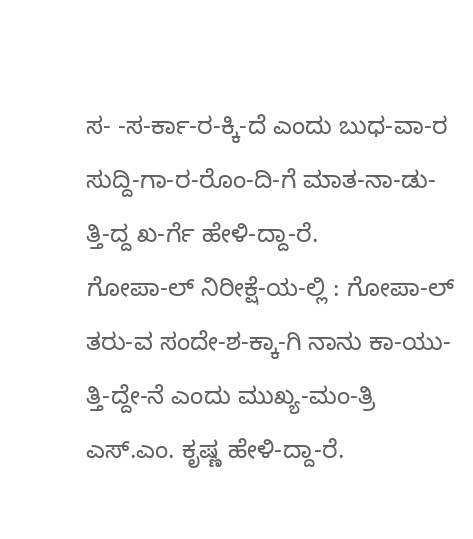ಸ- -ಸ-ರ್ಕಾ-ರ-ಕ್ಕಿ-ದೆ ಎಂದು ಬುಧ-ವಾ-ರ ಸುದ್ದಿ-ಗಾ-ರ-ರೊಂ-ದಿ-ಗೆ ಮಾತ-ನಾ-ಡು-ತ್ತಿ-ದ್ದ ಖ-ರ್ಗೆ ಹೇಳಿ-ದ್ದಾ-ರೆ.
ಗೋಪಾ-ಲ್ ನಿರೀಕ್ಷೆ-ಯ-ಲ್ಲಿ : ಗೋಪಾ-ಲ್ ತರು-ವ ಸಂದೇ-ಶ-ಕ್ಕಾ-ಗಿ ನಾನು ಕಾ-ಯು-ತ್ತಿ-ದ್ದೇ-ನೆ ಎಂದು ಮುಖ್ಯ-ಮಂ-ತ್ರಿ ಎಸ್.ಎಂ. ಕೃಷ್ಣ ಹೇಳಿ-ದ್ದಾ-ರೆ.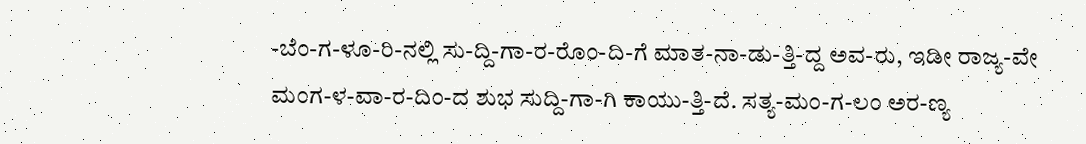-ಬೆಂ-ಗ-ಳೂ-ರಿ-ನಲ್ಲಿ ಸು-ದ್ದಿ-ಗಾ-ರ-ರೊಂ-ದಿ-ಗೆ ಮಾತ-ನಾ-ಡು-ತ್ತಿ-ದ್ದ ಅವ-ರು, ಇಡೀ ರಾಜ್ಯ-ವೇ ಮಂಗ-ಳ-ವಾ-ರ-ದಿಂ-ದ ಶುಭ ಸುದ್ದಿ-ಗಾ-ಗಿ ಕಾಯು-ತ್ತಿ-ದೆ. ಸತ್ಯ-ಮಂ-ಗ-ಲಂ ಅರ-ಣ್ಯ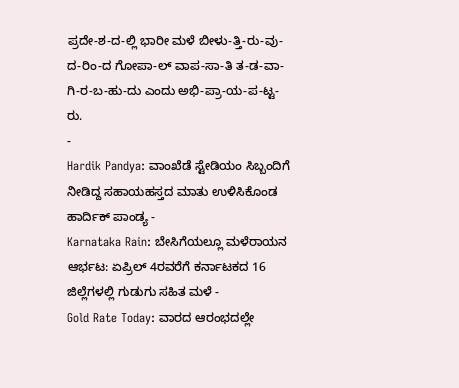ಪ್ರದೇ-ಶ-ದ-ಲ್ಲಿ ಭಾರೀ ಮಳೆ ಬೀಳು-ತ್ತಿ-ರು-ವು-ದ-ರಿಂ-ದ ಗೋಪಾ-ಲ್ ವಾಪ-ಸಾ-ತಿ ತ-ಡ-ವಾ-ಗಿ-ರ-ಬ-ಹು-ದು ಎಂದು ಅಭಿ-ಪ್ರಾ-ಯ-ಪ-ಟ್ಟ-ರು.
-
Hardik Pandya: ವಾಂಖೆಡೆ ಸ್ಟೇಡಿಯಂ ಸಿಬ್ಬಂದಿಗೆ ನೀಡಿದ್ದ ಸಹಾಯಹಸ್ತದ ಮಾತು ಉಳಿಸಿಕೊಂಡ ಹಾರ್ದಿಕ್ ಪಾಂಡ್ಯ -
Karnataka Rain: ಬೇಸಿಗೆಯಲ್ಲೂ ಮಳೆರಾಯನ ಆರ್ಭಟ: ಏಪ್ರಿಲ್ 4ರವರೆಗೆ ಕರ್ನಾಟಕದ 16 ಜಿಲ್ಲೆಗಳಲ್ಲಿ ಗುಡುಗು ಸಹಿತ ಮಳೆ -
Gold Rate Today: ವಾರದ ಆರಂಭದಲ್ಲೇ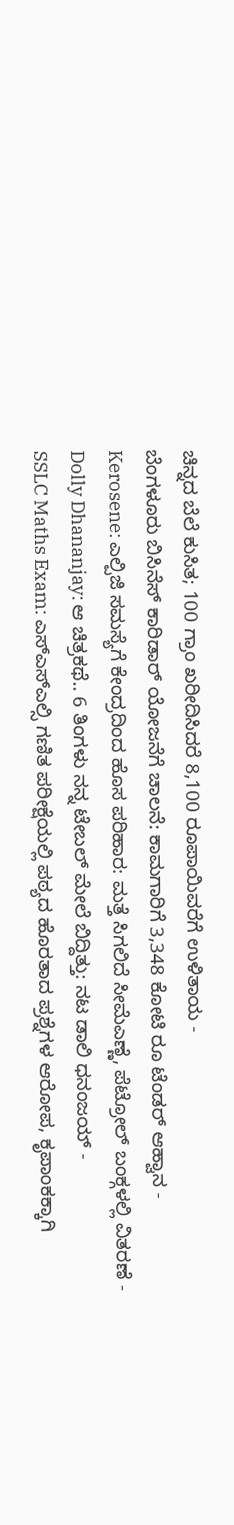ಚಿನ್ನದ ಬೆಲೆ ಕುಸಿತ; 100 ಗ್ರಾಂ ಖರೀದಿಸಿದರೆ 8,100 ರೂಪಾಯಿವರೆಗೆ ಉಳಿತಾಯ -
ಬೆಂಗಳೂರು ಬಿಸಿನೆಸ್ ಕಾರಿಡಾರ್ ಯೋಜನೆಗೆ ಚಾಲನೆ: ಕಾಮಗಾರಿಗೆ 3,348 ಕೋಟಿ ರೂ ಟೆಂಡರ್ ಆಹ್ವಾನ -
Kerosene: ಎಲ್ಪಿಜಿ ಸಮಸ್ಯೆಗೆ ಕೇಂದ್ರದಿಂದ ಹೊಸ ಪರಿಹಾರ: ಮತ್ತೆ ಸಿಗಲಿದೆ ಸೀಮೆಎಣ್ಣೆ, ಪೆಟ್ರೋಲ್ ಬಂಕ್ಗಳಲ್ಲಿ ವಿತರಣೆ -
Dolly Dhananjay: ಆ ಚಿತ್ರಕಥೆ.. 6 ತಿಂಗಳು ನನ್ನ ಟೇಬಲ್ ಮೇಲೆ ಬಿದ್ದಿತ್ತು: ನಟ ಡಾಲಿ ಧನಂಜಯ್ -
SSLC Maths Exam: ಎಸ್ಎಸ್ಎಲ್ಸಿ ಗಣಿತ ಪರೀಕ್ಷೆಯಲ್ಲಿ ಪಠ್ಯದ ಹೊರತಾದ ಪ್ರಶ್ನೆಗಳ ಆರೋಪ, ಕೃಪಾಂಕಕ್ಕಾಗಿ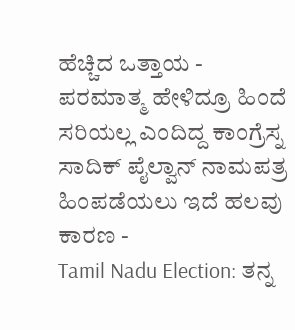ಹೆಚ್ಚಿದ ಒತ್ತಾಯ -
ಪರಮಾತ್ಮ ಹೇಳಿದ್ರೂ ಹಿಂದೆ ಸರಿಯಲ್ಲ ಎಂದಿದ್ದ ಕಾಂಗ್ರೆಸ್ನ ಸಾದಿಕ್ ಪೈಲ್ವಾನ್ ನಾಮಪತ್ರ ಹಿಂಪಡೆಯಲು ಇದೆ ಹಲವು ಕಾರಣ -
Tamil Nadu Election: ತನ್ನ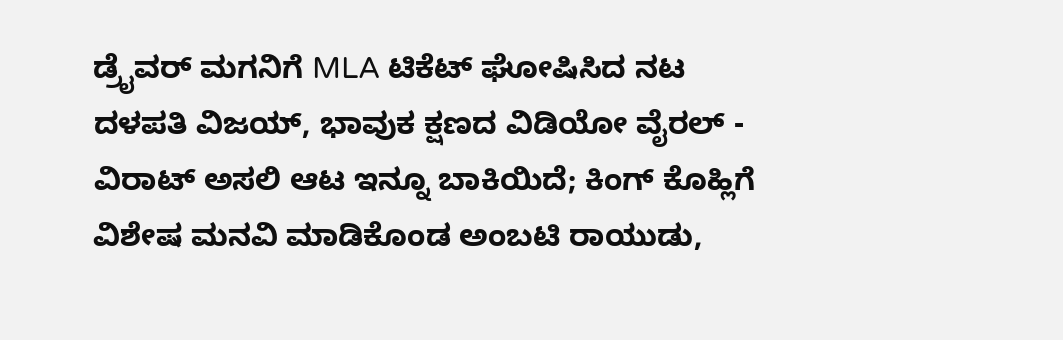ಡ್ರೈವರ್ ಮಗನಿಗೆ MLA ಟಿಕೆಟ್ ಘೋಷಿಸಿದ ನಟ ದಳಪತಿ ವಿಜಯ್, ಭಾವುಕ ಕ್ಷಣದ ವಿಡಿಯೋ ವೈರಲ್ -
ವಿರಾಟ್ ಅಸಲಿ ಆಟ ಇನ್ನೂ ಬಾಕಿಯಿದೆ; ಕಿಂಗ್ ಕೊಹ್ಲಿಗೆ ವಿಶೇಷ ಮನವಿ ಮಾಡಿಕೊಂಡ ಅಂಬಟಿ ರಾಯುಡು,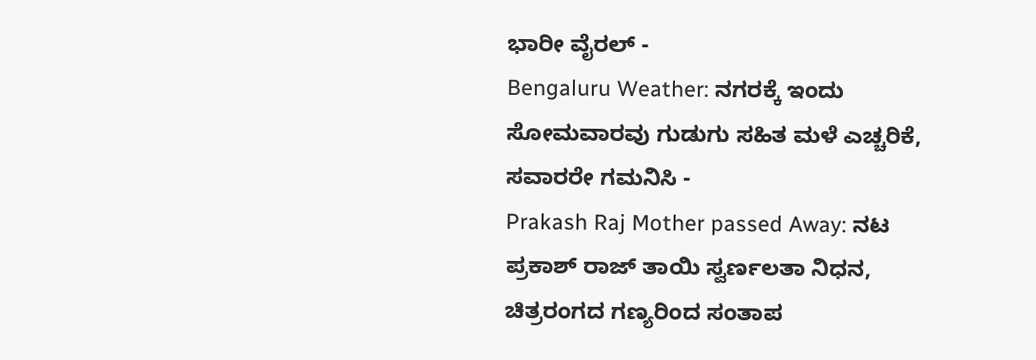ಭಾರೀ ವೈರಲ್ -
Bengaluru Weather: ನಗರಕ್ಕೆ ಇಂದು ಸೋಮವಾರವು ಗುಡುಗು ಸಹಿತ ಮಳೆ ಎಚ್ಚರಿಕೆ, ಸವಾರರೇ ಗಮನಿಸಿ -
Prakash Raj Mother passed Away: ನಟ ಪ್ರಕಾಶ್ ರಾಜ್ ತಾಯಿ ಸ್ವರ್ಣಲತಾ ನಿಧನ, ಚಿತ್ರರಂಗದ ಗಣ್ಯರಿಂದ ಸಂತಾಪ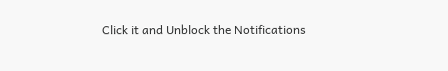Click it and Unblock the Notifications